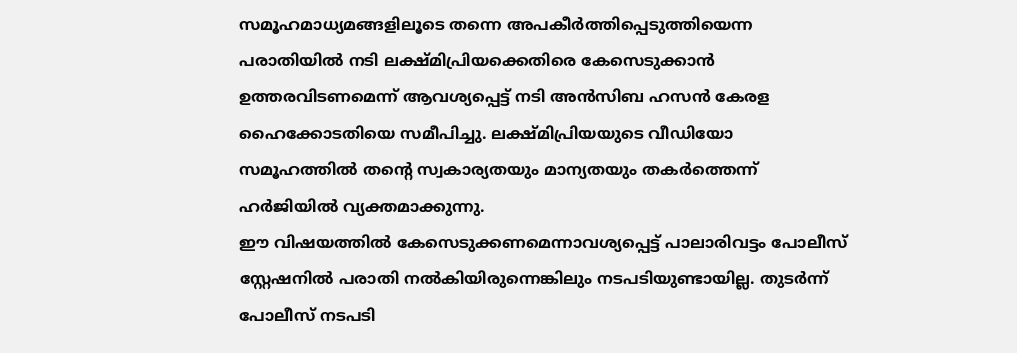സമൂഹമാധ്യമങ്ങളിലൂടെ തന്നെ അപകീർത്തിപ്പെടുത്തിയെന്ന പരാതിയിൽ നടി ലക്ഷ്മിപ്രിയക്കെതിരെ കേസെടുക്കാൻ ഉത്തരവിടണമെന്ന് ആവശ്യപ്പെട്ട് നടി അൻസിബ ഹസൻ കേരള ഹൈക്കോടതിയെ സമീപിച്ചു. ലക്ഷ്മിപ്രിയയുടെ വീഡിയോ സമൂഹത്തിൽ തന്റെ സ്വകാര്യതയും മാന്യതയും തകർത്തെന്ന് ഹർജിയിൽ വ്യക്തമാക്കുന്നു.
ഈ വിഷയത്തിൽ കേസെടുക്കണമെന്നാവശ്യപ്പെട്ട് പാലാരിവട്ടം പോലീസ് സ്റ്റേഷനിൽ പരാതി നൽകിയിരുന്നെങ്കിലും നടപടിയുണ്ടായില്ല. തുടർന്ന് പോലീസ് നടപടി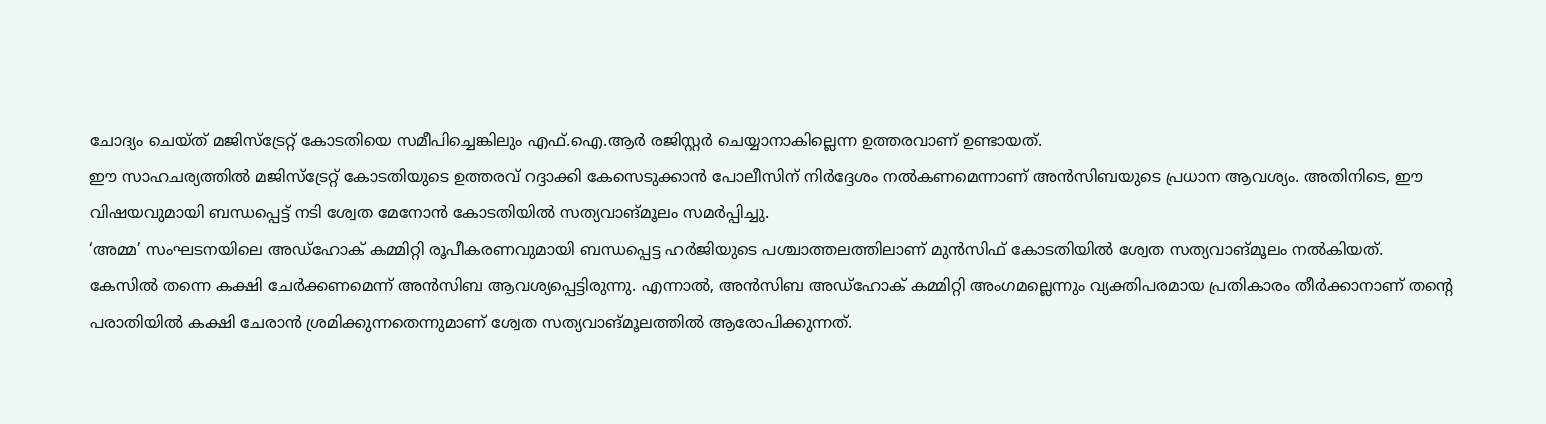ചോദ്യം ചെയ്ത് മജിസ്ട്രേറ്റ് കോടതിയെ സമീപിച്ചെങ്കിലും എഫ്.ഐ.ആർ രജിസ്റ്റർ ചെയ്യാനാകില്ലെന്ന ഉത്തരവാണ് ഉണ്ടായത്.
ഈ സാഹചര്യത്തിൽ മജിസ്ട്രേറ്റ് കോടതിയുടെ ഉത്തരവ് റദ്ദാക്കി കേസെടുക്കാൻ പോലീസിന് നിർദ്ദേശം നൽകണമെന്നാണ് അൻസിബയുടെ പ്രധാന ആവശ്യം. അതിനിടെ, ഈ വിഷയവുമായി ബന്ധപ്പെട്ട് നടി ശ്വേത മേനോൻ കോടതിയിൽ സത്യവാങ്മൂലം സമർപ്പിച്ചു.
‘അമ്മ’ സംഘടനയിലെ അഡ്ഹോക് കമ്മിറ്റി രൂപീകരണവുമായി ബന്ധപ്പെട്ട ഹർജിയുടെ പശ്ചാത്തലത്തിലാണ് മുൻസിഫ് കോടതിയിൽ ശ്വേത സത്യവാങ്മൂലം നൽകിയത്.
കേസിൽ തന്നെ കക്ഷി ചേർക്കണമെന്ന് അൻസിബ ആവശ്യപ്പെട്ടിരുന്നു. എന്നാൽ, അൻസിബ അഡ്ഹോക് കമ്മിറ്റി അംഗമല്ലെന്നും വ്യക്തിപരമായ പ്രതികാരം തീർക്കാനാണ് തന്റെ പരാതിയിൽ കക്ഷി ചേരാൻ ശ്രമിക്കുന്നതെന്നുമാണ് ശ്വേത സത്യവാങ്മൂലത്തിൽ ആരോപിക്കുന്നത്.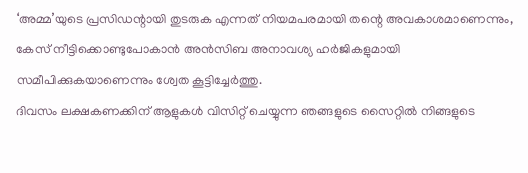‘അമ്മ’യുടെ പ്രസിഡന്റായി തുടരുക എന്നത് നിയമപരമായി തന്റെ അവകാശമാണെന്നും, കേസ് നീട്ടിക്കൊണ്ടുപോകാൻ അൻസിബ അനാവശ്യ ഹർജികളുമായി സമീപിക്കുകയാണെന്നും ശ്വേത കൂട്ടിച്ചേർത്തു.
ദിവസം ലക്ഷകണക്കിന് ആളുകൾ വിസിറ്റ് ചെയ്യുന്ന ഞങ്ങളുടെ സൈറ്റിൽ നിങ്ങളുടെ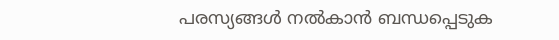പരസ്യങ്ങൾ നൽകാൻ ബന്ധപ്പെടുക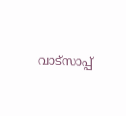വാട്സാപ്പ്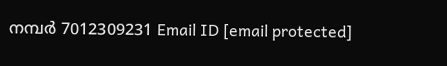നമ്പർ 7012309231 Email ID [email protected]